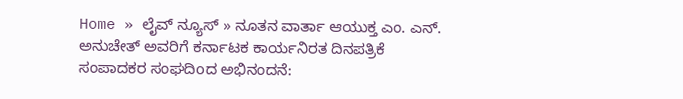Home » ಲೈವ್ ನ್ಯೂಸ್ » ನೂತನ ವಾರ್ತಾ ಆಯುಕ್ತ ಎಂ. ಎನ್. ಅನುಚೇತ್ ಅವರಿಗೆ ಕರ್ನಾಟಕ ಕಾರ್ಯನಿರತ ದಿನಪತ್ರಿಕೆ ಸಂಪಾದಕರ ಸಂಘದಿoದ ಅಭಿನಂದನೆ: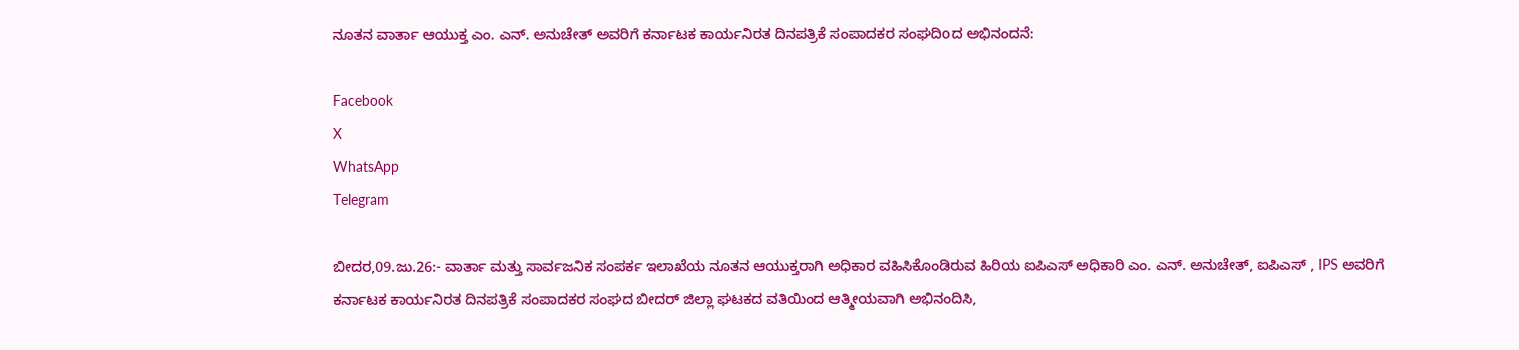ನೂತನ ವಾರ್ತಾ ಆಯುಕ್ತ ಎಂ. ಎನ್. ಅನುಚೇತ್ ಅವರಿಗೆ ಕರ್ನಾಟಕ ಕಾರ್ಯನಿರತ ದಿನಪತ್ರಿಕೆ ಸಂಪಾದಕರ ಸಂಘದಿoದ ಅಭಿನಂದನೆ:

Facebook
X
WhatsApp
Telegram

ಬೀದರ,09.ಜು.26:- ವಾರ್ತಾ ಮತ್ತು ಸಾರ್ವಜನಿಕ ಸಂಪರ್ಕ ಇಲಾಖೆಯ ನೂತನ ಆಯುಕ್ತರಾಗಿ ಅಧಿಕಾರ ವಹಿಸಿಕೊಂಡಿರುವ ಹಿರಿಯ ಐಪಿಎಸ್ ಅಧಿಕಾರಿ ಎಂ. ಎನ್. ಅನುಚೇತ್, ಐಪಿಎಸ್ , IPS ಅವರಿಗೆ ಕರ್ನಾಟಕ ಕಾರ್ಯನಿರತ ದಿನಪತ್ರಿಕೆ ಸಂಪಾದಕರ ಸಂಘದ ಬೀದರ್ ಜಿಲ್ಲಾ ಘಟಕದ ವತಿಯಿಂದ ಆತ್ಮೀಯವಾಗಿ ಅಭಿನಂದಿಸಿ,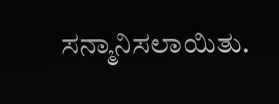ಸನ್ಮಾನಿಸಲಾಯಿತು.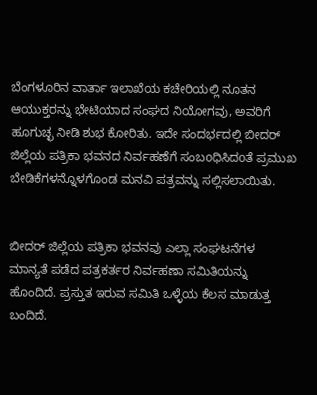ಬೆಂಗಳೂರಿನ ವಾರ್ತಾ ಇಲಾಖೆಯ ಕಚೇರಿಯಲ್ಲಿ ನೂತನ ಆಯುಕ್ತರನ್ನು ಭೇಟಿಯಾದ ಸಂಘದ ನಿಯೋಗವು, ಅವರಿಗೆ ಹೂಗುಚ್ಛ ನೀಡಿ ಶುಭ ಕೋರಿತು. ಇದೇ ಸಂದರ್ಭದಲ್ಲಿ ಬೀದರ್ ಜಿಲ್ಲೆಯ ಪತ್ರಿಕಾ ಭವನದ ನಿರ್ವಹಣೆಗೆ ಸಂಬoಧಿಸಿದoತೆ ಪ್ರಮುಖ ಬೇಡಿಕೆಗಳನ್ನೊಳಗೊಂಡ ಮನವಿ ಪತ್ರವನ್ನು ಸಲ್ಲಿಸಲಾಯಿತು.


ಬೀದರ್ ಜಿಲ್ಲೆಯ ಪತ್ರಿಕಾ ಭವನವು ಎಲ್ಲಾ ಸಂಘಟನೆಗಳ ಮಾನ್ಯತೆ ಪಡೆದ ಪತ್ರಕರ್ತರ ನಿರ್ವಹಣಾ ಸಮಿತಿಯನ್ನು ಹೊಂದಿದೆ. ಪ್ರಸ್ತುತ ಇರುವ ಸಮಿತಿ ಒಳ್ಳೆಯ ಕೆಲಸ ಮಾಡುತ್ತ ಬಂದಿದೆ.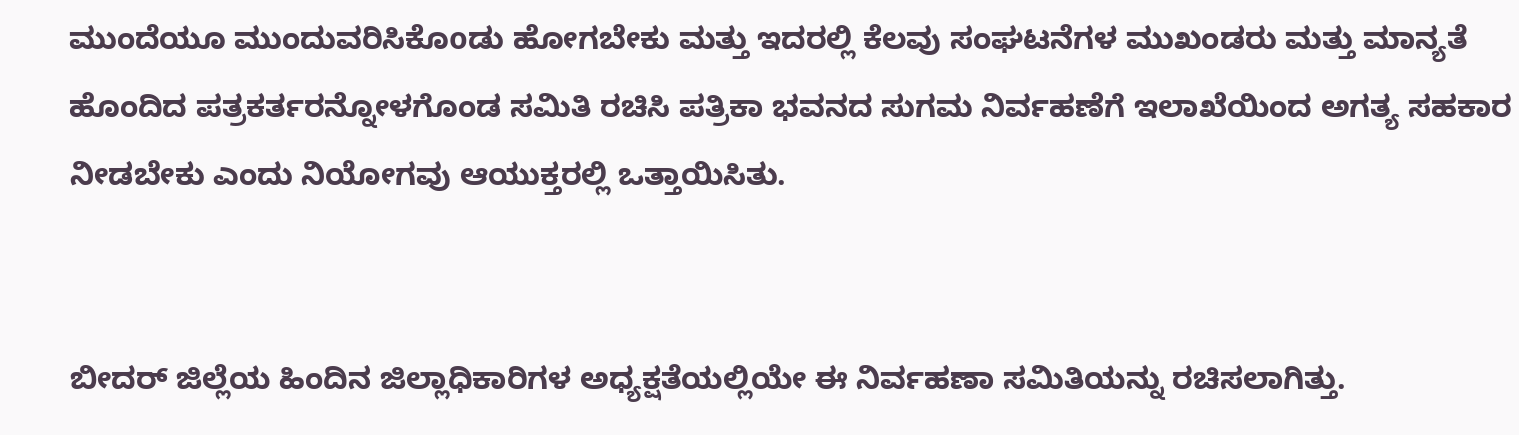ಮುಂದೆಯೂ ಮುಂದುವರಿಸಿಕೊoಡು ಹೋಗಬೇಕು ಮತ್ತು ಇದರಲ್ಲಿ ಕೆಲವು ಸಂಘಟನೆಗಳ ಮುಖಂಡರು ಮತ್ತು ಮಾನ್ಯತೆ ಹೊಂದಿದ ಪತ್ರಕರ್ತರನ್ನೋಳಗೊಂಡ ಸಮಿತಿ ರಚಿಸಿ ಪತ್ರಿಕಾ ಭವನದ ಸುಗಮ ನಿರ್ವಹಣೆಗೆ ಇಲಾಖೆಯಿಂದ ಅಗತ್ಯ ಸಹಕಾರ ನೀಡಬೇಕು ಎಂದು ನಿಯೋಗವು ಆಯುಕ್ತರಲ್ಲಿ ಒತ್ತಾಯಿಸಿತು.


ಬೀದರ್ ಜಿಲ್ಲೆಯ ಹಿಂದಿನ ಜಿಲ್ಲಾಧಿಕಾರಿಗಳ ಅಧ್ಯಕ್ಷತೆಯಲ್ಲಿಯೇ ಈ ನಿರ್ವಹಣಾ ಸಮಿತಿಯನ್ನು ರಚಿಸಲಾಗಿತ್ತು.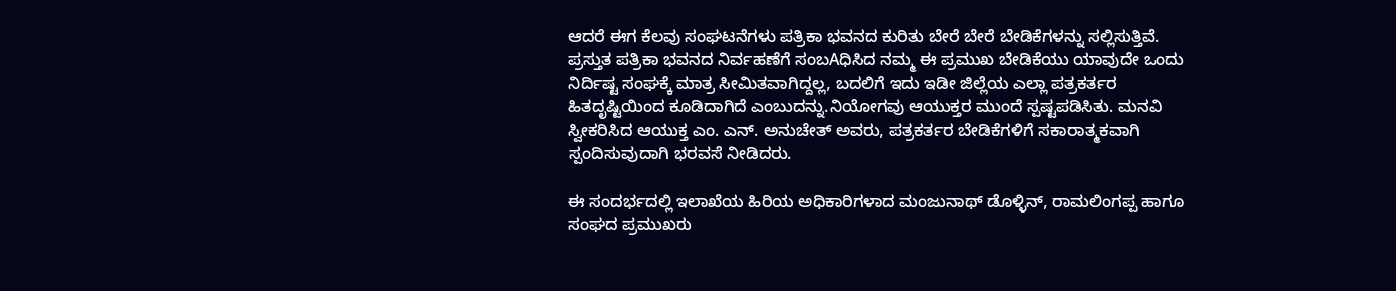ಆದರೆ ಈಗ ಕೆಲವು ಸಂಘಟನೆಗಳು ಪತ್ರಿಕಾ ಭವನದ ಕುರಿತು ಬೇರೆ ಬೇರೆ ಬೇಡಿಕೆಗಳನ್ನು ಸಲ್ಲಿಸುತ್ತಿವೆ. ಪ್ರಸ್ತುತ ಪತ್ರಿಕಾ ಭವನದ ನಿರ್ವಹಣೆಗೆ ಸಂಬAಧಿಸಿದ ನಮ್ಮ ಈ ಪ್ರಮುಖ ಬೇಡಿಕೆಯು ಯಾವುದೇ ಒಂದು ನಿರ್ದಿಷ್ಟ ಸಂಘಕ್ಕೆ ಮಾತ್ರ ಸೀಮಿತವಾಗಿದ್ದಲ್ಲ, ಬದಲಿಗೆ ಇದು ಇಡೀ ಜಿಲ್ಲೆಯ ಎಲ್ಲಾ ಪತ್ರಕರ್ತರ ಹಿತದೃಷ್ಟಿಯಿಂದ ಕೂಡಿದಾಗಿದೆ ಎಂಬುದನ್ನು.ನಿಯೋಗವು ಆಯುಕ್ತರ ಮುಂದೆ ಸ್ಪಷ್ಟಪಡಿಸಿತು. ಮನವಿ ಸ್ವೀಕರಿಸಿದ ಆಯುಕ್ತ ಎಂ. ಎನ್. ಅನುಚೇತ್ ಅವರು, ಪತ್ರಕರ್ತರ ಬೇಡಿಕೆಗಳಿಗೆ ಸಕಾರಾತ್ಮಕವಾಗಿ ಸ್ಪಂದಿಸುವುದಾಗಿ ಭರವಸೆ ನೀಡಿದರು.

ಈ ಸಂದರ್ಭದಲ್ಲಿ ಇಲಾಖೆಯ ಹಿರಿಯ ಅಧಿಕಾರಿಗಳಾದ ಮಂಜುನಾಥ್ ಡೊಳ್ಳಿನ್, ರಾಮಲಿಂಗಪ್ಪ ಹಾಗೂ ಸಂಘದ ಪ್ರಮುಖರು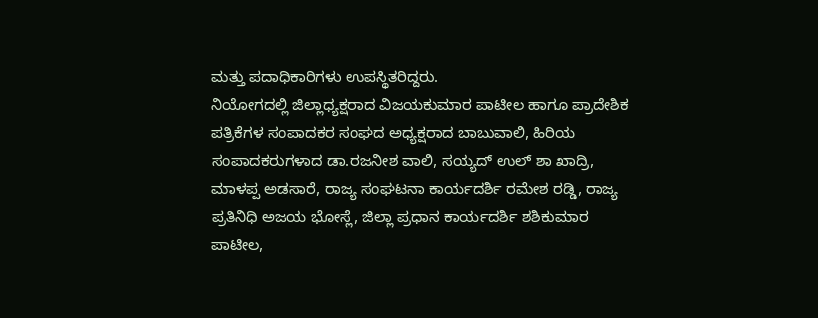ಮತ್ತು ಪದಾಧಿಕಾರಿಗಳು ಉಪಸ್ಥಿತರಿದ್ದರು.
ನಿಯೋಗದಲ್ಲಿ ಜಿಲ್ಲಾಧ್ಯಕ್ಷರಾದ ವಿಜಯಕುಮಾರ ಪಾಟೀಲ ಹಾಗೂ ಪ್ರಾದೇಶಿಕ ಪತ್ರಿಕೆಗಳ ಸಂಪಾದಕರ ಸಂಘದ ಅಧ್ಯಕ್ಷರಾದ ಬಾಬುವಾಲಿ, ಹಿರಿಯ ಸಂಪಾದಕರುಗಳಾದ ಡಾ.ರಜನೀಶ ವಾಲಿ, ಸಯ್ಯದ್ ಉಲ್ ಶಾ ಖಾದ್ರಿ, ಮಾಳಪ್ಪ ಅಡಸಾರೆ, ರಾಜ್ಯ ಸಂಘಟನಾ ಕಾರ್ಯದರ್ಶಿ ರಮೇಶ ರಡ್ಡಿ, ರಾಜ್ಯ ಪ್ರತಿನಿಧಿ ಅಜಯ ಭೋಸ್ಲೆ, ಜಿಲ್ಲಾ ಪ್ರಧಾನ ಕಾರ್ಯದರ್ಶಿ ಶಶಿಕುಮಾರ ಪಾಟೀಲ,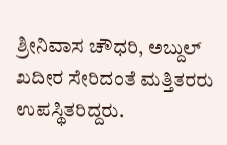ಶ್ರೀನಿವಾಸ ಚೌಧರಿ, ಅಬ್ದುಲ್ ಖದೀರ ಸೇರಿದಂತೆ ಮತ್ತಿತರರು ಉಪಸ್ಥಿತರಿದ್ದರು.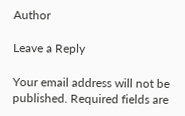Author

Leave a Reply

Your email address will not be published. Required fields are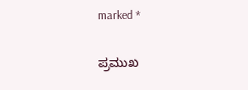marked *

ಪ್ರಮುಖ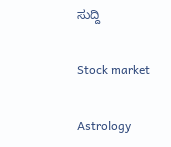ಸುದ್ದಿ

Stock market

Astrology